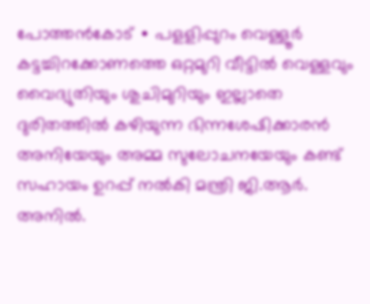പോത്തൻകോട് ∙ പളളിപ്പുറം വെള്ളൂർ കട്ടച്ചിറക്കോണത്തെ ഒറ്റമുറി വീട്ടിൽ വെള്ളവും വൈദ്യുതിയും ശുചിമുറിയും ഇല്ലാതെ ദുരിതത്തിൽ കഴിയുന്ന ഭിന്നശേഷിക്കാരൻ അനിയേയും അമ്മ സുലോചനയേയും കണ്ട് സഹായം ഉറപ്പ് നൽകി മന്ത്രി ജി.ആർ. അനിൽ.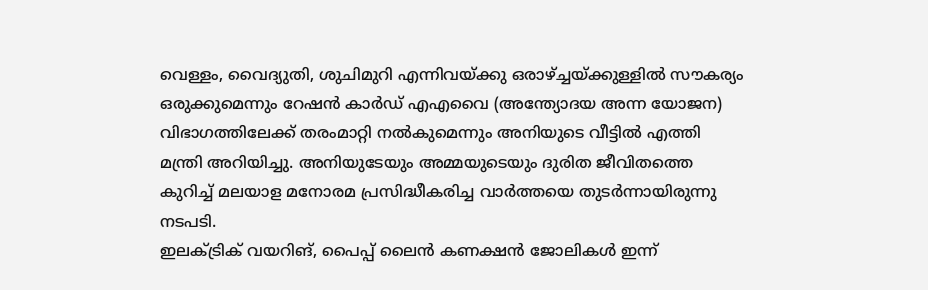വെള്ളം, വൈദ്യുതി, ശുചിമുറി എന്നിവയ്ക്കു ഒരാഴ്ച്ചയ്ക്കുള്ളിൽ സൗകര്യം ഒരുക്കുമെന്നും റേഷൻ കാർഡ് എഎവൈ (അന്ത്യോദയ അന്ന യോജന) വിഭാഗത്തിലേക്ക് തരംമാറ്റി നൽകുമെന്നും അനിയുടെ വീട്ടിൽ എത്തി മന്ത്രി അറിയിച്ചു. അനിയുടേയും അമ്മയുടെയും ദുരിത ജീവിതത്തെ കുറിച്ച് മലയാള മനോരമ പ്രസിദ്ധീകരിച്ച വാർത്തയെ തുടർന്നായിരുന്നു നടപടി.
ഇലക്ട്രിക് വയറിങ്, പൈപ്പ് ലൈൻ കണക്ഷൻ ജോലികൾ ഇന്ന്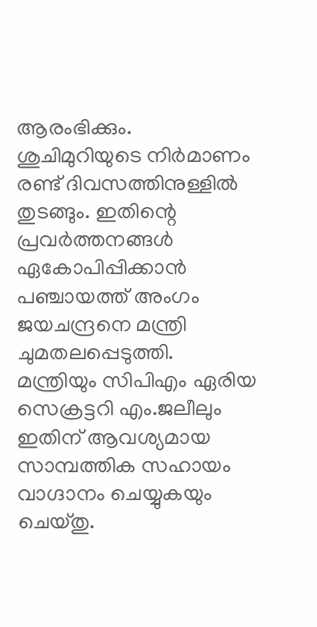ആരംഭിക്കും.
ശുചിമുറിയുടെ നിർമാണം രണ്ട് ദിവസത്തിനുള്ളിൽ തുടങ്ങും. ഇതിന്റെ പ്രവർത്തനങ്ങൾ ഏകോപിപ്പിക്കാൻ പഞ്ചായത്ത് അംഗം ജയചന്ദ്രനെ മന്ത്രി ചുമതലപ്പെടുത്തി.
മന്ത്രിയും സിപിഎം ഏരിയ സെക്രട്ടറി എം.ജലീലും ഇതിന് ആവശ്യമായ സാമ്പത്തിക സഹായം വാഗ്ദാനം ചെയ്യുകയും ചെയ്തു.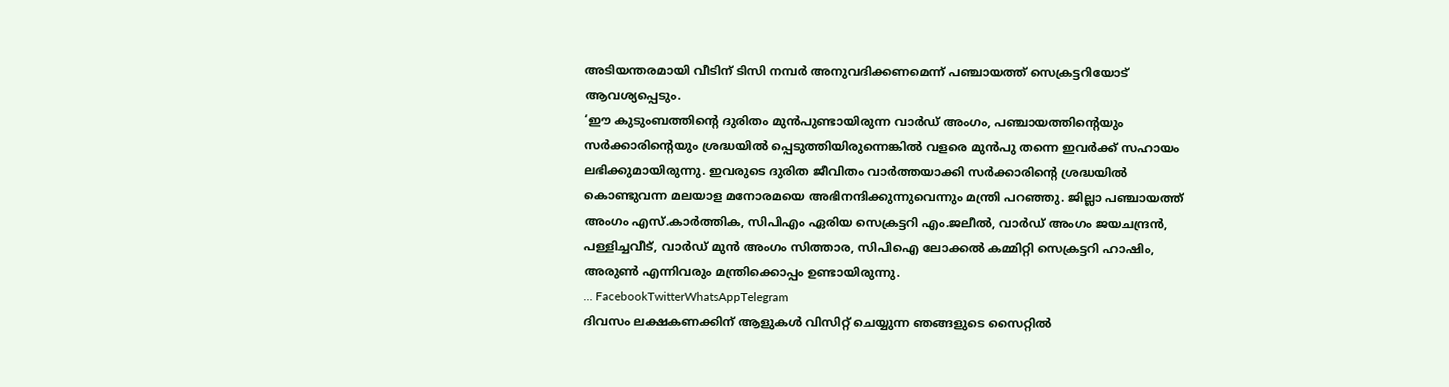അടിയന്തരമായി വീടിന് ടിസി നമ്പർ അനുവദിക്കണമെന്ന് പഞ്ചായത്ത് സെക്രട്ടറിയോട് ആവശ്യപ്പെടും.
‘ഈ കുടുംബത്തിന്റെ ദുരിതം മുൻപുണ്ടായിരുന്ന വാർഡ് അംഗം, പഞ്ചായത്തിന്റെയും സർക്കാരിന്റെയും ശ്രദ്ധയിൽ പ്പെടുത്തിയിരുന്നെങ്കിൽ വളരെ മുൻപു തന്നെ ഇവർക്ക് സഹായം ലഭിക്കുമായിരുന്നു. ഇവരുടെ ദുരിത ജീവിതം വാർത്തയാക്കി സർക്കാരിന്റെ ശ്രദ്ധയിൽ കൊണ്ടുവന്ന മലയാള മനോരമയെ അഭിനന്ദിക്കുന്നുവെന്നും മന്ത്രി പറഞ്ഞു. ജില്ലാ പഞ്ചായത്ത് അംഗം എസ്.കാർത്തിക, സിപിഎം ഏരിയ സെക്രട്ടറി എം.ജലീൽ, വാർഡ് അംഗം ജയചന്ദ്രൻ, പള്ളിച്ചവീട്, വാർഡ് മുൻ അംഗം സിത്താര, സിപിഐ ലോക്കൽ കമ്മിറ്റി സെക്രട്ടറി ഹാഷിം, അരുൺ എന്നിവരും മന്ത്രിക്കൊപ്പം ഉണ്ടായിരുന്നു.
… FacebookTwitterWhatsAppTelegram
ദിവസം ലക്ഷകണക്കിന് ആളുകൾ വിസിറ്റ് ചെയ്യുന്ന ഞങ്ങളുടെ സൈറ്റിൽ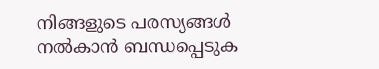നിങ്ങളുടെ പരസ്യങ്ങൾ നൽകാൻ ബന്ധപ്പെടുക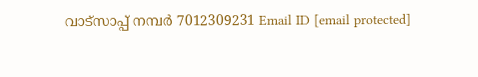വാട്സാപ്പ് നമ്പർ 7012309231 Email ID [email protected]